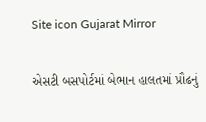Site icon Gujarat Mirror

એસટી બસપોર્ટમાં બેભાન હાલતમાં પ્રૌઢનું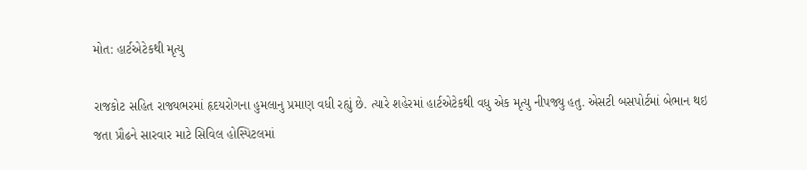મોત: હાર્ટએટેકથી મૃત્યુ

રાજકોટ સહિત રાજ્યભરમાં હૃદયરોગના હુમલાનુ પ્રમાણ વધી રહ્યું છે. ત્યારે શહેરમાં હાર્ટએટેકથી વધુ એક મૃત્યુ નીપજ્યુ હતુ. એસટી બસપોર્ટમાં બેભાન થઇ જતા પ્રૌઢને સારવાર માટે સિવિલ હોસ્પિટલમાં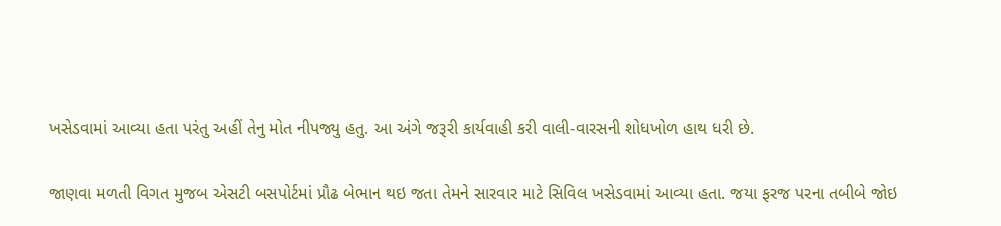ખસેડવામાં આવ્યા હતા પરંતુ અહીં તેનુ મોત નીપજ્યુ હતુ. આ અંગે જરૂરી કાર્યવાહી કરી વાલી-વારસની શોધખોળ હાથ ધરી છે.

જાણવા મળતી વિગત મુજબ એસટી બસપોર્ટમાં પ્રૌઢ બેભાન થઇ જતા તેમને સારવાર માટે સિવિલ ખસેડવામાં આવ્યા હતા. જયા ફરજ પરના તબીબે જોઇ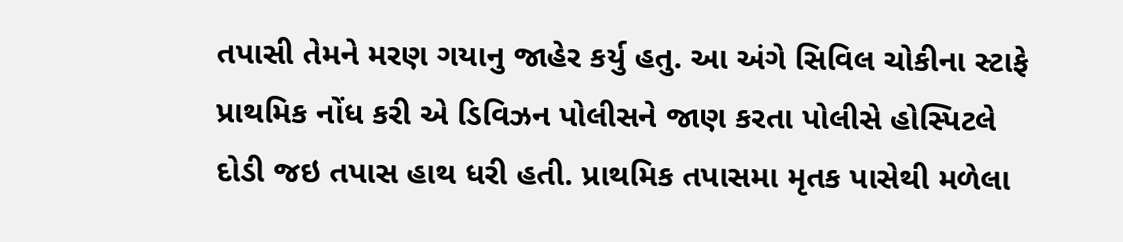તપાસી તેમને મરણ ગયાનુ જાહેર કર્યુ હતુ. આ અંગે સિવિલ ચોકીના સ્ટાફે પ્રાથમિક નોંધ કરી એ ડિવિઝન પોલીસને જાણ કરતા પોલીસે હોસ્પિટલે દોડી જઇ તપાસ હાથ ધરી હતી. પ્રાથમિક તપાસમા મૃતક પાસેથી મળેલા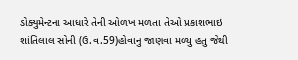ડોક્યુમેન્ટના આધારે તેની ઓળખ મળતા તેઓ પ્રકાશભાઇ શાંતિલાલ સોની (ઉ.વ.59)હોવાનુ જાણવા મળ્યુ હતુ જેથી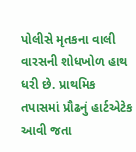પોલીસે મૃતકના વાલી વારસની શોધખોળ હાથ ધરી છે. પ્રાથમિક તપાસમાં પ્રૌઢનું હાર્ટએટેક આવી જતા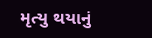મૃત્યુ થયાનું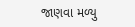જાણવા મળ્યુ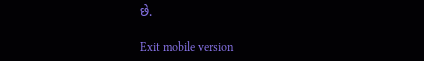છે.

Exit mobile version